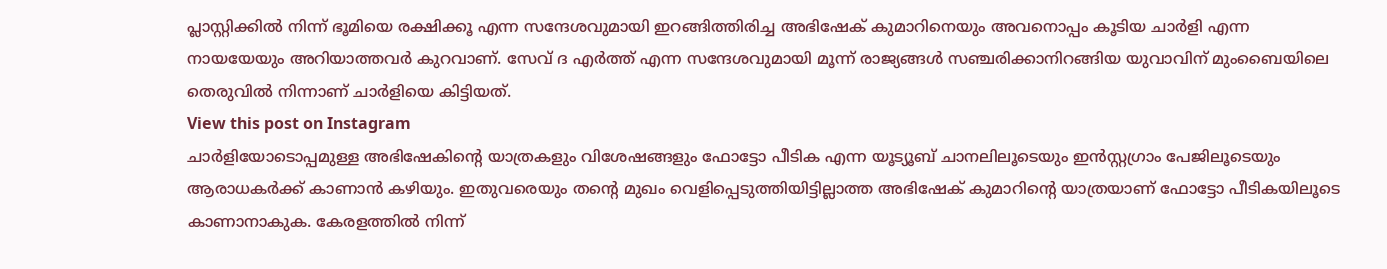പ്ലാസ്റ്റിക്കിൽ നിന്ന് ഭൂമിയെ രക്ഷിക്കൂ എന്ന സന്ദേശവുമായി ഇറങ്ങിത്തിരിച്ച അഭിഷേക് കുമാറിനെയും അവനൊപ്പം കൂടിയ ചാർളി എന്ന നായയേയും അറിയാത്തവർ കുറവാണ്. സേവ് ദ എർത്ത് എന്ന സന്ദേശവുമായി മൂന്ന് രാജ്യങ്ങൾ സഞ്ചരിക്കാനിറങ്ങിയ യുവാവിന് മുംബൈയിലെ തെരുവിൽ നിന്നാണ് ചാർളിയെ കിട്ടിയത്.
View this post on Instagram
ചാർളിയോടൊപ്പമുള്ള അഭിഷേകിന്റെ യാത്രകളും വിശേഷങ്ങളും ഫോട്ടോ പീടിക എന്ന യൂട്യൂബ് ചാനലിലൂടെയും ഇൻസ്റ്റഗ്രാം പേജിലൂടെയും ആരാധകർക്ക് കാണാൻ കഴിയും. ഇതുവരെയും തന്റെ മുഖം വെളിപ്പെടുത്തിയിട്ടില്ലാത്ത അഭിഷേക് കുമാറിന്റെ യാത്രയാണ് ഫോട്ടോ പീടികയിലൂടെ കാണാനാകുക. കേരളത്തിൽ നിന്ന്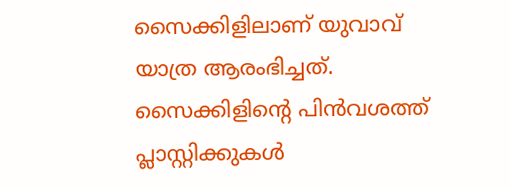സൈക്കിളിലാണ് യുവാവ് യാത്ര ആരംഭിച്ചത്. സൈക്കിളിന്റെ പിൻവശത്ത് പ്ലാസ്റ്റിക്കുകൾ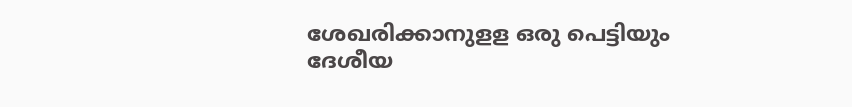ശേഖരിക്കാനുളള ഒരു പെട്ടിയും ദേശീയ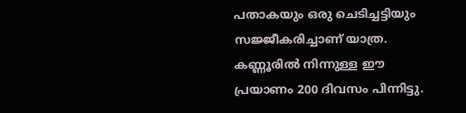പതാകയും ഒരു ചെടിച്ചട്ടിയും സജ്ജീകരിച്ചാണ് യാത്ര. കണ്ണൂരിൽ നിന്നുള്ള ഈ പ്രയാണം 200 ദിവസം പിന്നിട്ടു.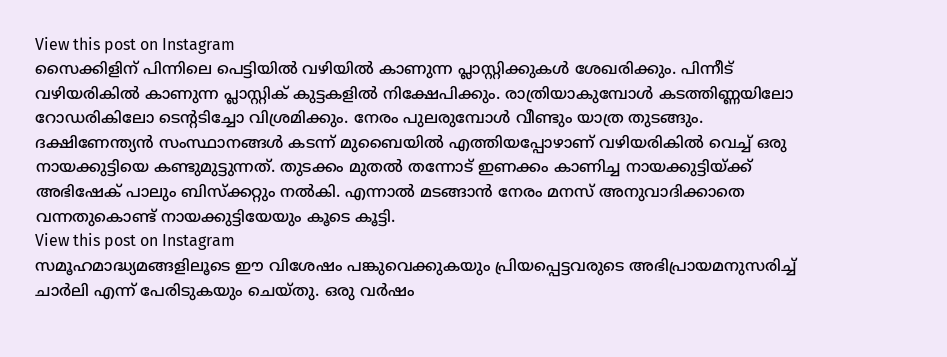View this post on Instagram
സൈക്കിളിന് പിന്നിലെ പെട്ടിയിൽ വഴിയിൽ കാണുന്ന പ്ലാസ്റ്റിക്കുകൾ ശേഖരിക്കും. പിന്നീട് വഴിയരികിൽ കാണുന്ന പ്ലാസ്റ്റിക് കുട്ടകളിൽ നിക്ഷേപിക്കും. രാത്രിയാകുമ്പോൾ കടത്തിണ്ണയിലോ റോഡരികിലോ ടെന്റടിച്ചോ വിശ്രമിക്കും. നേരം പുലരുമ്പോൾ വീണ്ടും യാത്ര തുടങ്ങും. ദക്ഷിണേന്ത്യൻ സംസ്ഥാനങ്ങൾ കടന്ന് മുബൈയിൽ എത്തിയപ്പോഴാണ് വഴിയരികിൽ വെച്ച് ഒരു നായക്കുട്ടിയെ കണ്ടുമുട്ടുന്നത്. തുടക്കം മുതൽ തന്നോട് ഇണക്കം കാണിച്ച നായക്കുട്ടിയ്ക്ക് അഭിഷേക് പാലും ബിസ്ക്കറ്റും നൽകി. എന്നാൽ മടങ്ങാൻ നേരം മനസ് അനുവാദിക്കാതെ വന്നതുകൊണ്ട് നായക്കുട്ടിയേയും കൂടെ കൂട്ടി.
View this post on Instagram
സമൂഹമാദ്ധ്യമങ്ങളിലൂടെ ഈ വിശേഷം പങ്കുവെക്കുകയും പ്രിയപ്പെട്ടവരുടെ അഭിപ്രായമനുസരിച്ച് ചാർലി എന്ന് പേരിടുകയും ചെയ്തു. ഒരു വർഷം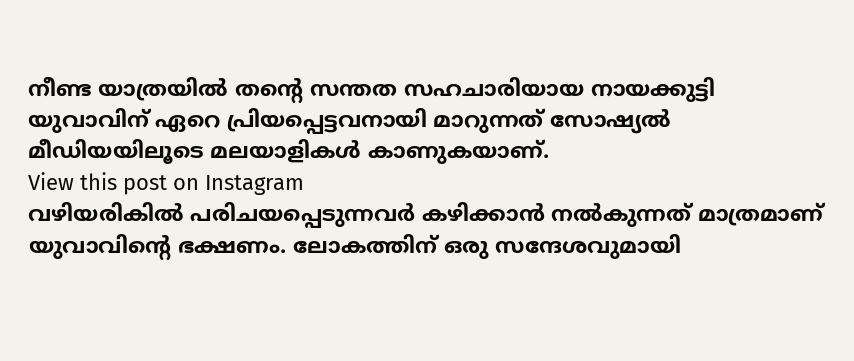നീണ്ട യാത്രയിൽ തന്റെ സന്തത സഹചാരിയായ നായക്കുട്ടി യുവാവിന് ഏറെ പ്രിയപ്പെട്ടവനായി മാറുന്നത് സോഷ്യൽ മീഡിയയിലൂടെ മലയാളികൾ കാണുകയാണ്.
View this post on Instagram
വഴിയരികിൽ പരിചയപ്പെടുന്നവർ കഴിക്കാൻ നൽകുന്നത് മാത്രമാണ് യുവാവിന്റെ ഭക്ഷണം. ലോകത്തിന് ഒരു സന്ദേശവുമായി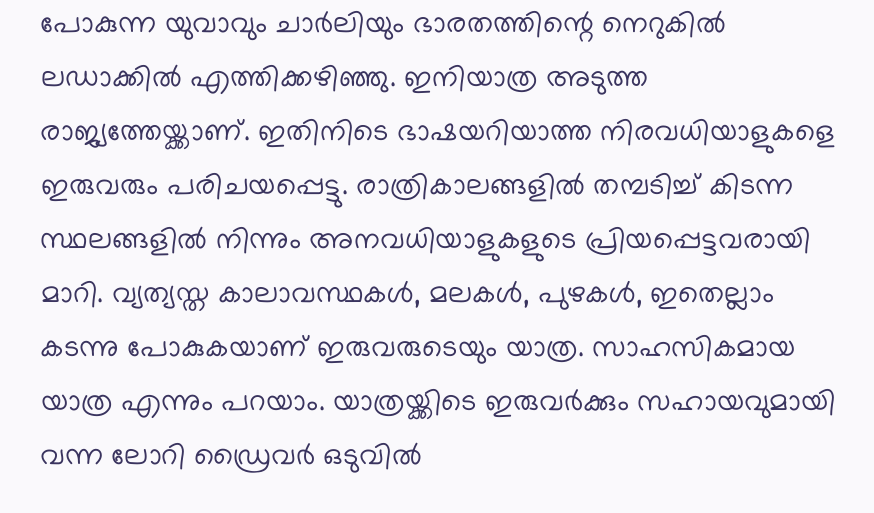പോകുന്ന യുവാവും ചാർലിയും ഭാരതത്തിന്റെ നെറുകിൽ ലഡാക്കിൽ എത്തിക്കഴിഞ്ഞു. ഇനിയാത്ര അടുത്ത രാജ്യത്തേയ്ക്കാണ്. ഇതിനിടെ ഭാഷയറിയാത്ത നിരവധിയാളുകളെ ഇരുവരും പരിചയപ്പെട്ടു. രാത്രികാലങ്ങളിൽ തമ്പടിച്ച് കിടന്ന സ്ഥലങ്ങളിൽ നിന്നും അനവധിയാളുകളുടെ പ്രിയപ്പെട്ടവരായി മാറി. വ്യത്യസ്ത കാലാവസ്ഥകൾ, മലകൾ, പുഴകൾ, ഇതെല്ലാം കടന്നു പോകുകയാണ് ഇരുവരുടെയും യാത്ര. സാഹസികമായ യാത്ര എന്നും പറയാം. യാത്രയ്ക്കിടെ ഇരുവർക്കും സഹായവുമായി വന്ന ലോറി ഡ്രൈവർ ഒടുവിൽ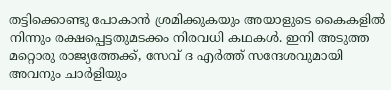തട്ടിക്കൊണ്ടു പോകാൻ ശ്രമിക്കുകയും അയാളുടെ കൈകളിൽ നിന്നും രക്ഷപ്പെട്ടതുമടക്കം നിരവധി കഥകൾ. ഇനി അടുത്ത മറ്റൊരു രാജ്യത്തേക്ക്, സേവ് ദ എർത്ത് സന്ദേശവുമായി അവനും ചാർളിയും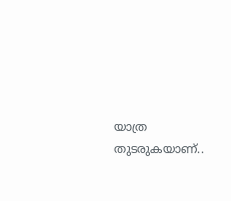യാത്ര തുടരുകയാണ്..